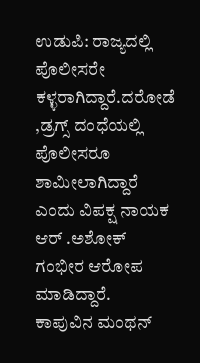ಉಡುಪಿ: ರಾಜ್ಯದಲ್ಲಿ ಪೊಲೀಸರೇ ಕಳ್ಳರಾಗಿದ್ದಾರೆ.ದರೋಡೆ ,ಡ್ರಗ್ಸ್ ದಂಧೆಯಲ್ಲಿ ಪೊಲೀಸರೂ ಶಾಮೀಲಾಗಿದ್ದಾರೆ ಎಂದು ವಿಪಕ್ಷ ನಾಯಕ ಆರ್ .ಅಶೋಕ್ ಗಂಭೀರ ಆರೋಪ ಮಾಡಿದ್ದಾರೆ.
ಕಾಪುವಿನ ಮಂಥನ್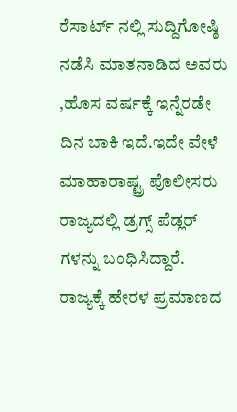ರೆಸಾರ್ಟ್ ನಲ್ಲಿ ಸುದ್ದಿಗೋಷ್ಠಿ ನಡೆಸಿ ಮಾತನಾಡಿದ ಅವರು ,ಹೊಸ ವರ್ಷಕ್ಕೆ ಇನ್ನೆರಡೇ ದಿನ ಬಾಕಿ ಇದೆ.ಇದೇ ವೇಳೆ ಮಾಹಾರಾಷ್ಟ್ರ ಪೊಲೀಸರು ರಾಜ್ಯದಲ್ಲಿ ಡ್ರಗ್ಸ್ ಪೆಡ್ಲರ್ ಗಳನ್ನು ಬಂಧಿಸಿದ್ದಾರೆ. ರಾಜ್ಯಕ್ಕೆ ಹೇರಳ ಪ್ರಮಾಣದ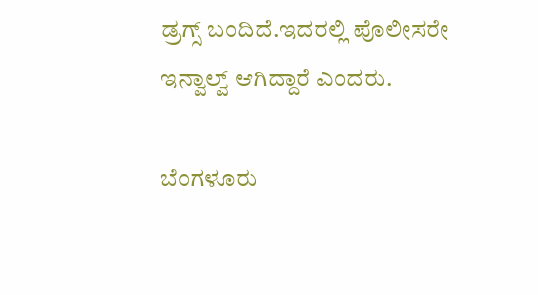ಡ್ರಗ್ಸ್ ಬಂದಿದೆ.ಇದರಲ್ಲಿ ಪೊಲೀಸರೇ ಇನ್ವಾಲ್ವ್ ಆಗಿದ್ದಾರೆ ಎಂದರು.

ಬೆಂಗಳೂರು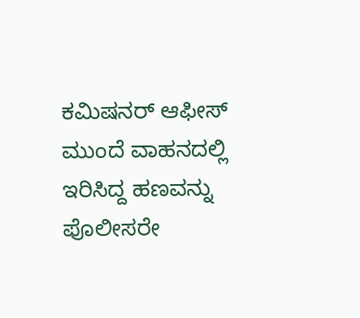ಕಮಿಷನರ್ ಆಫೀಸ್ ಮುಂದೆ ವಾಹನದಲ್ಲಿ ಇರಿಸಿದ್ದ ಹಣವನ್ನು ಪೊಲೀಸರೇ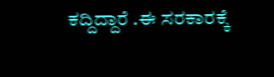ಕದ್ದಿದ್ದಾರೆ .ಈ ಸರಕಾರಕ್ಕೆ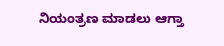ನಿಯಂತ್ರಣ ಮಾಡಲು ಆಗ್ತಾ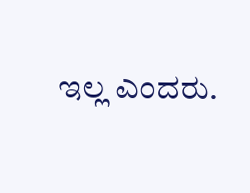ಇಲ್ಲ ಎಂದರು.